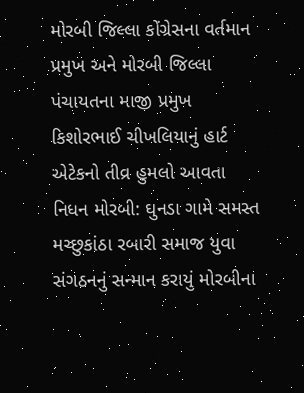મોરબી જિલ્લા કોંગ્રેસના વર્તમાન પ્રમુખ અને મોરબી જિલ્લા પંચાયતના માજી પ્રમુખ કિશોરભાઈ ચીખલિયાનું હાર્ટ એટેકનો તીવ્ર હુમલો આવતા નિધન મોરબી: ઘુનડા ગામે સમસ્ત મચ્છુકાંઠા રબારી સમાજ યુવા સંગઠનનું સન્માન કરાયું મોરબીના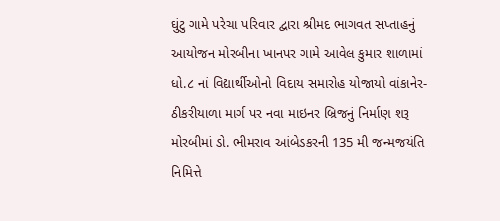ઘુંટુ ગામે પરેચા પરિવાર દ્વારા શ્રીમદ ભાગવત સપ્તાહનું આયોજન મોરબીના ખાનપર ગામે આવેલ કુમાર શાળામાં ધો.૮ નાં વિદ્યાર્થીઓનો વિદાય સમારોહ યોજાયો વાંકાનેર-ઠીકરીયાળા માર્ગ પર નવા માઇનર બ્રિજનું નિર્માણ શરૂ મોરબીમાં ડો. ભીમરાવ આંબેડકરની 135 મી જન્મજયંતિ નિમિત્તે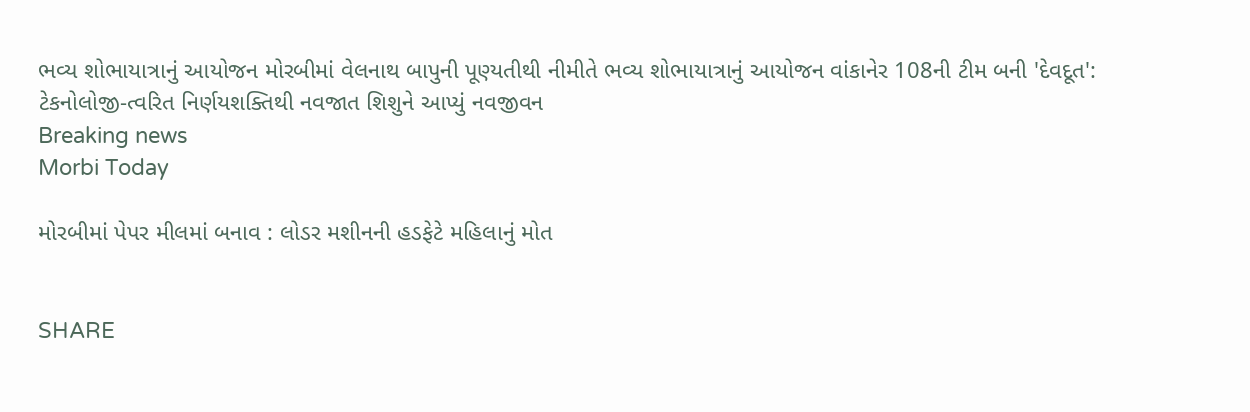ભવ્ય શોભાયાત્રાનું આયોજન મોરબીમાં વેલનાથ બાપુની પૂણ્યતીથી નીમીતે ભવ્ય શોભાયાત્રાનું આયોજન વાંકાનેર 108ની ટીમ બની 'દેવદૂત': ટેકનોલોજી-ત્વરિત નિર્ણયશક્તિથી નવજાત શિશુને આપ્યું નવજીવન
Breaking news
Morbi Today

મોરબીમાં પેપર મીલમાં બનાવ : લોડર મશીનની હડફેટે મહિલાનું મોત


SHARE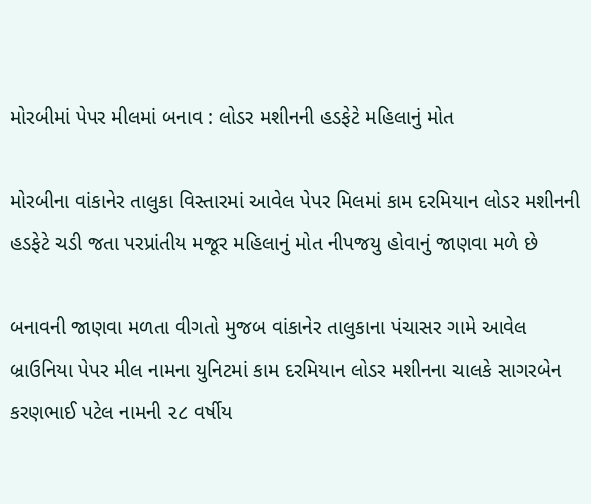મોરબીમાં પેપર મીલમાં બનાવ : લોડર મશીનની હડફેટે મહિલાનું મોત

મોરબીના વાંકાનેર તાલુકા વિસ્તારમાં આવેલ પેપર મિલમાં કામ દરમિયાન લોડર મશીનની હડફેટે ચડી જતા પરપ્રાંતીય મજૂર મહિલાનું મોત નીપજયુ હોવાનું જાણવા મળે છે

બનાવની જાણવા મળતા વીગતો મુજબ વાંકાનેર તાલુકાના પંચાસર ગામે આવેલ બ્રાઉનિયા પેપર મીલ નામના યુનિટમાં કામ દરમિયાન લોડર મશીનના ચાલકે સાગરબેન કરણભાઈ પટેલ નામની ૨૮ વર્ષીય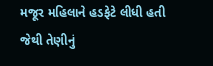મજૂર મહિલાને હડફેટે લીધી હતી જેથી તેણીનું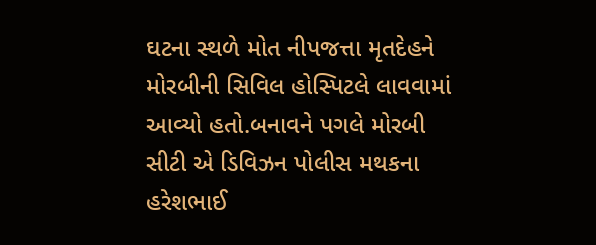ઘટના સ્થળે મોત નીપજત્તા મૃતદેહને મોરબીની સિવિલ હોસ્પિટલે લાવવામાં આવ્યો હતો.બનાવને પગલે મોરબી સીટી એ ડિવિઝન પોલીસ મથકના હરેશભાઈ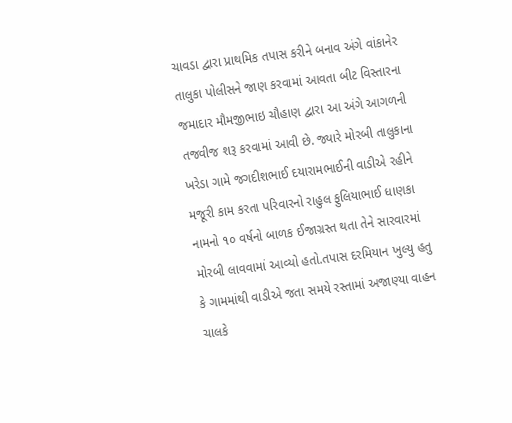ચાવડા દ્વારા પ્રાથમિક તપાસ કરીને બનાવ અંગે વાંકાનેર તાલુકા પોલીસને જાણ કરવામાં આવતા બીટ વિસ્તારના જમાદાર મૌમજીભાઇ ચૌહાણ દ્વારા આ અંગે આગળની તજવીજ શરૂ કરવામાં આવી છે. જ્યારે મોરબી તાલુકાના ખરેડા ગામે જગદીશભાઈ દયારામભાઈની વાડીએ રહીને મજૂરી કામ કરતા પરિવારનો રાહુલ ફુલિયાભાઈ ધાણકા નામનો ૧૦ વર્ષનો બાળક ઈજાગ્રસ્ત થતા તેને સારવારમાં મોરબી લાવવામાં આવ્યો હતો.તપાસ દરમિયાન ખુલ્યુ હતુ કે ગામમાંથી વાડીએ જતા સમયે રસ્તામાં અજાણ્યા વાહન ચાલકે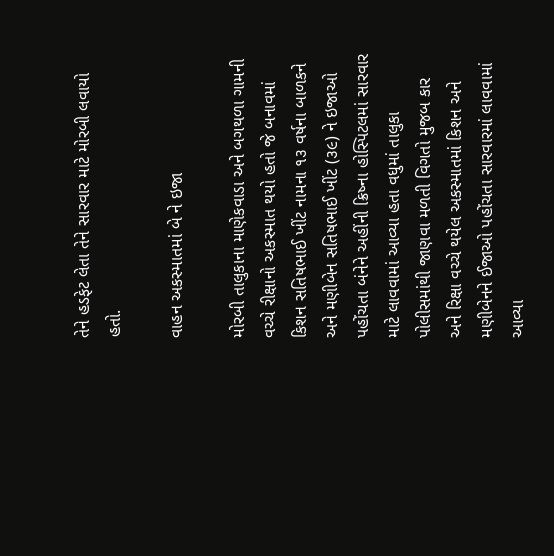તેને હડફેટ લેતા તેને સારવાર માટે મોરબી લવાયો હતો.

વાહન અકસ્માતમાં બે ને ઇજા

મોરબી તાલુકાના માણેકવાડા અને બગથળા ગામની વચ્ચે રીક્ષાનો અકસ્માત થયો હતો જે બનાવમાં કિશન સતિષભાઈ ખીંટ નામના ૧૩ વર્ષના બાળકને અને મણીબેન સતિષભાઈ ખીંટ (૩૯) ને ઇજાઓ પહોંચતા બંનેને અહીંની ક્રિષ્ના હોસ્પિટલમાં સારવાર માટે લાવવામાં આવ્યા હતા વધુમાં તાલુકા પોલીસમાંથી જાણવા મળતી વિગતો મુજબ કાર અને રિક્ષા વચ્ચે થયેલ અકસ્માતમાં કિશન અને મણીબેનને ઈજાઓ પહોંચતા સારવારમાં લાવવામાં આવ્યા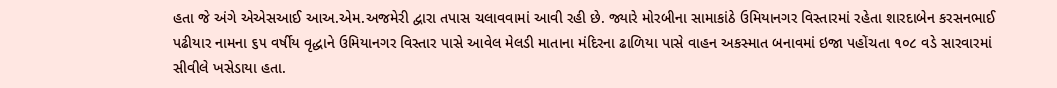હતા જે અંગે એએસઆઈ આઅ.એમ.અજમેરી દ્વારા તપાસ ચલાવવામાં આવી રહી છે. જ્યારે મોરબીના સામાકાંઠે ઉમિયાનગર વિસ્તારમાં રહેતા શારદાબેન કરસનભાઈ પઢીયાર નામના ૬૫ વર્ષીય વૃદ્ધાને ઉમિયાનગર વિસ્તાર પાસે આવેલ મેલડી માતાના મંદિરના ઢાળિયા પાસે વાહન અકસ્માત બનાવમાં ઇજા પહોંચતા ૧૦૮ વડે સારવારમાં સીવીલે ખસેડાયા હતા.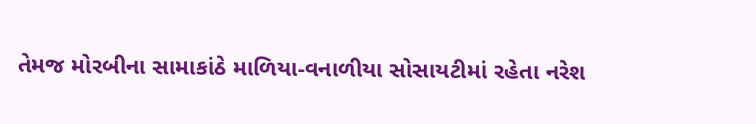તેમજ મોરબીના સામાકાંઠે માળિયા-વનાળીયા સોસાયટીમાં રહેતા નરેશ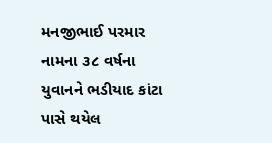મનજીભાઈ પરમાર નામના ૩૮ વર્ષના યુવાનને ભડીયાદ કાંટા પાસે થયેલ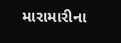મારામારીના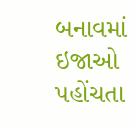બનાવમાં ઇજાઓ પહોંચતા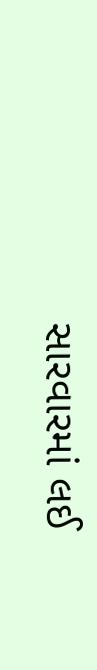સારવારમાં લઈ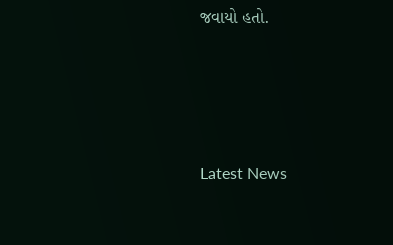જવાયો હતો.






Latest News